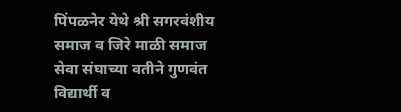पिंपळनेर येथे श्री सगरवंशीय समाज व जिरे माळी समाज सेवा संघाच्या वतीने गुणवंत विद्यार्थी व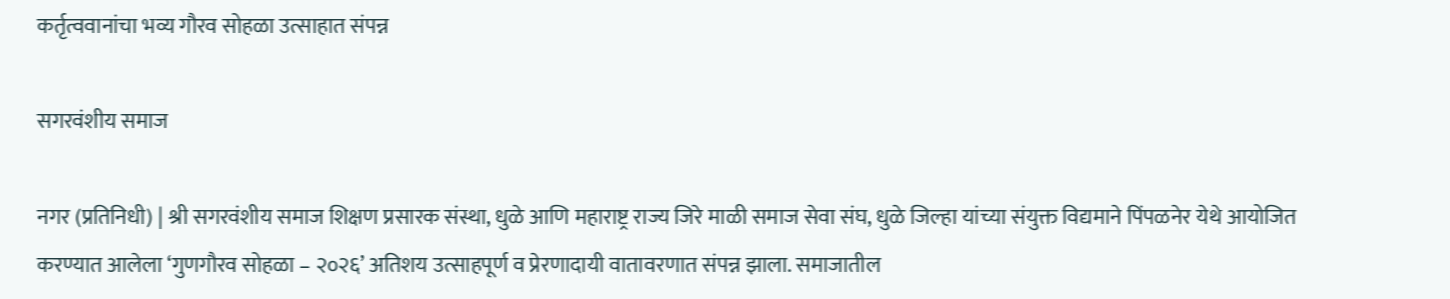कर्तृत्ववानांचा भव्य गौरव सोहळा उत्साहात संपन्न

सगरवंशीय समाज

नगर (प्रतिनिधी) | श्री सगरवंशीय समाज शिक्षण प्रसारक संस्था, धुळे आणि महाराष्ट्र राज्य जिरे माळी समाज सेवा संघ, धुळे जिल्हा यांच्या संयुक्त विद्यमाने पिंपळनेर येथे आयोजित करण्यात आलेला ‘गुणगौरव सोहळा – २०२६’ अतिशय उत्साहपूर्ण व प्रेरणादायी वातावरणात संपन्न झाला. समाजातील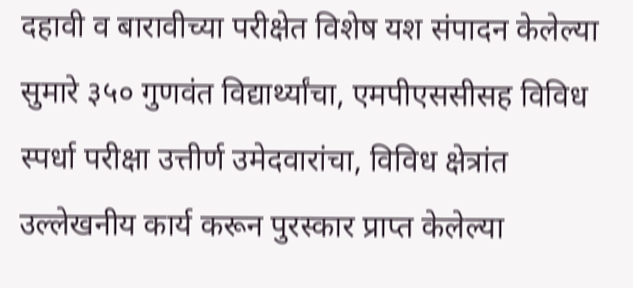दहावी व बारावीच्या परीक्षेत विशेष यश संपादन केलेल्या सुमारे ३५० गुणवंत विद्यार्थ्यांचा, एमपीएससीसह विविध स्पर्धा परीक्षा उत्तीर्ण उमेदवारांचा, विविध क्षेत्रांत उल्लेखनीय कार्य करून पुरस्कार प्राप्त केलेल्या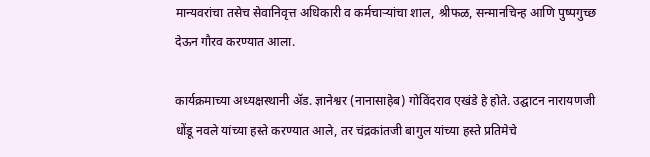मान्यवरांचा तसेच सेवानिवृत्त अधिकारी व कर्मचाऱ्यांचा शाल, श्रीफळ, सन्मानचिन्ह आणि पुष्पगुच्छ देऊन गौरव करण्यात आला.

कार्यक्रमाच्या अध्यक्षस्थानी ॲड. ज्ञानेश्वर (नानासाहेब) गोविंदराव एखंडे हे होते. उद्घाटन नारायणजी धोंडू नवले यांच्या हस्ते करण्यात आले, तर चंद्रकांतजी बागुल यांच्या हस्ते प्रतिमेचे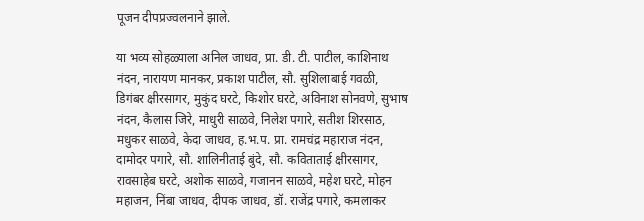पूजन दीपप्रज्वलनाने झाले.

या भव्य सोहळ्याला अनिल जाधव, प्रा. डी. टी. पाटील, काशिनाथ नंदन, नारायण मानकर, प्रकाश पाटील, सौ. सुशिलाबाई गवळी, डिगंबर क्षीरसागर, मुकुंद घरटे, किशोर घरटे, अविनाश सोनवणे, सुभाष नंदन, कैलास जिरे, माधुरी साळवे, निलेश पगारे, सतीश शिरसाठ, मधुकर साळवे, केदा जाधव, ह.भ.प. प्रा. रामचंद्र महाराज नंदन, दामोदर पगारे, सौ. शालिनीताई बुंदे, सौ. कविताताई क्षीरसागर, रावसाहेब घरटे, अशोक साळवे, गजानन साळवे, महेश घरटे, मोहन महाजन, निंबा जाधव, दीपक जाधव, डॉ. राजेंद्र पगारे, कमलाकर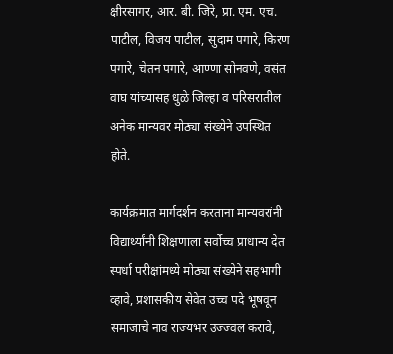क्षीरसागर, आर. बी. जिरे, प्रा. एम. एच. पाटील, विजय पाटील, सुदाम पगारे, किरण पगारे, चेतन पगारे, आण्णा सोनवणे, वसंत वाघ यांच्यासह धुळे जिल्हा व परिसरातील अनेक मान्यवर मोठ्या संख्येने उपस्थित होते.

कार्यक्रमात मार्गदर्शन करताना मान्यवरांनी विद्यार्थ्यांनी शिक्षणाला सर्वोच्च प्राधान्य देत स्पर्धा परीक्षांमध्ये मोठ्या संख्येने सहभागी व्हावे, प्रशासकीय सेवेत उच्च पदे भूषवून समाजाचे नाव राज्यभर उज्ज्वल करावे,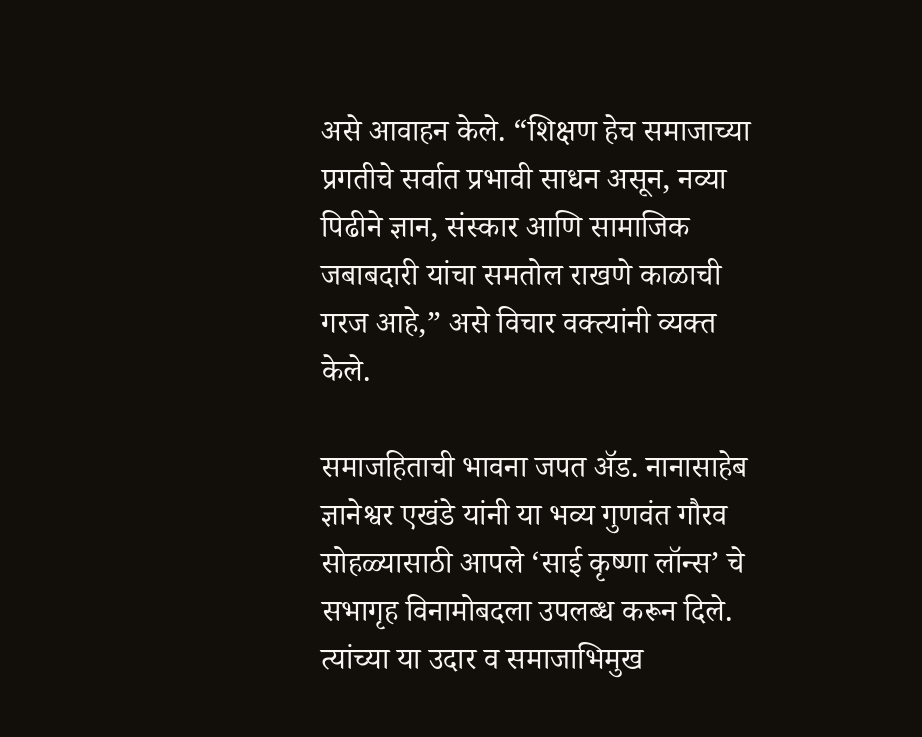असे आवाहन केले. “शिक्षण हेच समाजाच्या प्रगतीचे सर्वात प्रभावी साधन असून, नव्या पिढीने ज्ञान, संस्कार आणि सामाजिक जबाबदारी यांचा समतोल राखणे काळाची गरज आहे,” असे विचार वक्त्यांनी व्यक्त केले.

समाजहिताची भावना जपत ॲड. नानासाहेब ज्ञानेश्वर एखंडे यांनी या भव्य गुणवंत गौरव सोहळ्यासाठी आपले ‘साई कृष्णा लॉन्स’ चे सभागृह विनामोबदला उपलब्ध करून दिले. त्यांच्या या उदार व समाजाभिमुख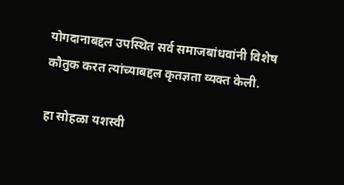योगदानाबद्दल उपस्थित सर्व समाजबांधवांनी विशेष कौतुक करत त्यांच्याबद्दल कृतज्ञता व्यक्त केली.

हा सोहळा यशस्वी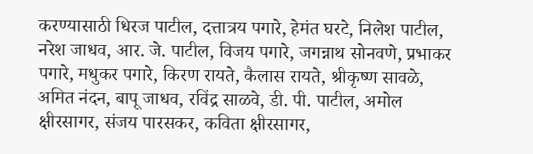करण्यासाठी धिरज पाटील, दत्तात्रय पगारे, हेमंत घरटे, निलेश पाटील, नरेश जाधव, आर. जे. पाटील, विजय पगारे, जगन्नाथ सोनवणे, प्रभाकर पगारे, मधुकर पगारे, किरण रायते, कैलास रायते, श्रीकृष्ण सावळे, अमित नंदन, बापू जाधव, रविंद्र साळवे, डी. पी. पाटील, अमोल क्षीरसागर, संजय पारसकर, कविता क्षीरसागर,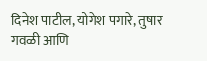दिनेश पाटील, योगेश पगारे, तुषार गवळी आणि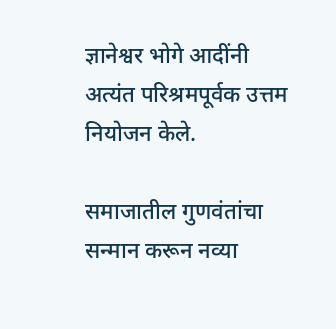ज्ञानेश्वर भोगे आदींनी अत्यंत परिश्रमपूर्वक उत्तम नियोजन केले.

समाजातील गुणवंतांचा सन्मान करून नव्या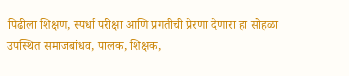पिढीला शिक्षण, स्पर्धा परीक्षा आणि प्रगतीची प्रेरणा देणारा हा सोहळा उपस्थित समाजबांधव, पालक, शिक्षक,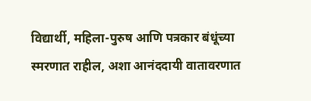विद्यार्थी, महिला-पुरुष आणि पत्रकार बंधूंच्या स्मरणात राहील, अशा आनंददायी वातावरणात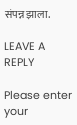संपन्न झाला.

LEAVE A REPLY

Please enter your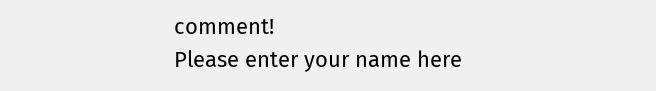comment!
Please enter your name here